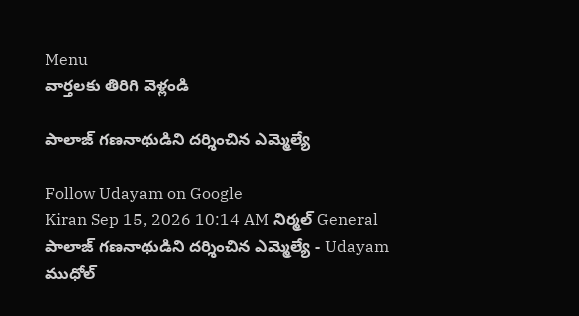Menu
వార్తలకు తిరిగి వెళ్లండి

పాలాజ్ గణనాథుడిని దర్శించిన ఎమ్మెల్యే

Follow Udayam on Google
Kiran Sep 15, 2026 10:14 AM నిర్మల్ General
పాలాజ్ గణనాథుడిని దర్శించిన ఎమ్మెల్యే - Udayam
ముధోల్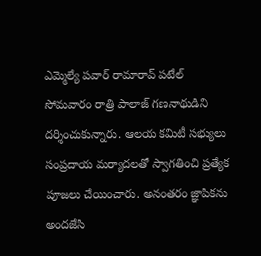ఎమ్మెల్యే పవార్ రామారావ్ పటేల్ సోమవారం రాత్రి పాలాజ్ గణనాథుడిని దర్శించుకున్నారు. ఆలయ కమిటీ సభ్యులు సంప్రదాయ మర్యాదలతో స్వాగతించి ప్రత్యేక పూజలు చేయించారు. అనంతరం జ్ఞాపికను అందజేసి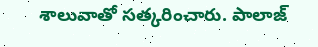శాలువాతో సత్కరించారు. పాలాజ్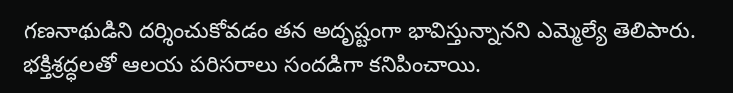గణనాథుడిని దర్శించుకోవడం తన అదృష్టంగా భావిస్తున్నానని ఎమ్మెల్యే తెలిపారు. భక్తిశ్రద్ధలతో ఆలయ పరిసరాలు సందడిగా కనిపించాయి.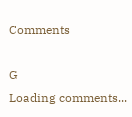Comments

G
Loading comments...